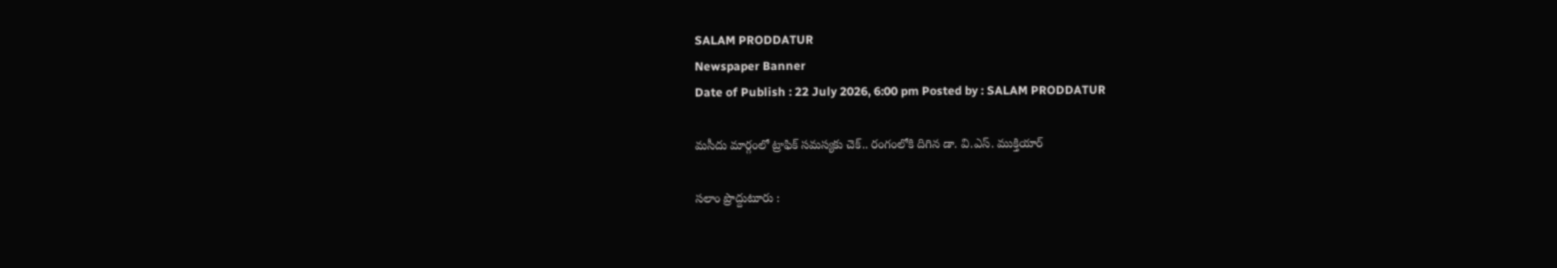SALAM PRODDATUR
Newspaper Banner
Date of Publish : 22 July 2026, 6:00 pm Posted by : SALAM PRODDATUR

మసీదు మార్గంలో ట్రాఫిక్ సమస్యకు చెక్.. రంగంలోకి దిగిన డా. వి.ఎస్. ముక్తియార్

సలాం ప్రొద్దుటూరు :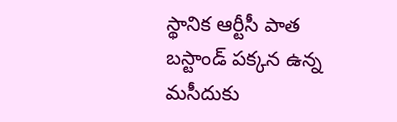స్థానిక ఆర్టీసీ పాత బస్టాండ్ పక్కన ఉన్న మసీదుకు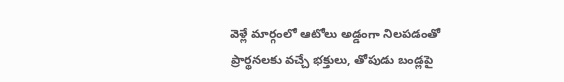వెళ్లే మార్గంలో ఆటోలు అడ్డంగా నిలపడంతో ప్రార్థనలకు వచ్చే భక్తులు, తోపుడు బండ్లపై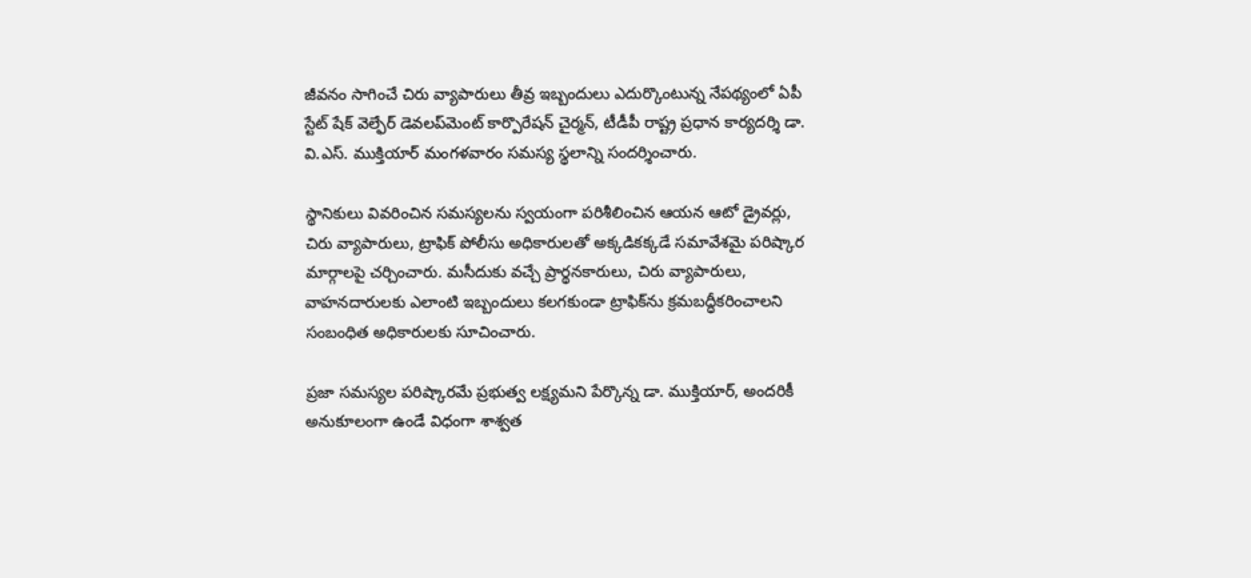జీవనం సాగించే చిరు వ్యాపారులు తీవ్ర ఇబ్బందులు ఎదుర్కొంటున్న నేపథ్యంలో ఏపీ స్టేట్ షేక్ వెల్ఫేర్ డెవలప్‌మెంట్ కార్పొరేషన్ చైర్మన్, టీడీపీ రాష్ట్ర ప్రధాన కార్యదర్శి డా. వి.ఎస్. ముక్తియార్ మంగళవారం సమస్య స్థలాన్ని సందర్శించారు.

స్థానికులు వివరించిన సమస్యలను స్వయంగా పరిశీలించిన ఆయన ఆటో డ్రైవర్లు, చిరు వ్యాపారులు, ట్రాఫిక్ పోలీసు అధికారులతో అక్కడికక్కడే సమావేశమై పరిష్కార మార్గాలపై చర్చించారు. మసీదుకు వచ్చే ప్రార్థనకారులు, చిరు వ్యాపారులు, వాహనదారులకు ఎలాంటి ఇబ్బందులు కలగకుండా ట్రాఫిక్‌ను క్రమబద్ధీకరించాలని సంబంధిత అధికారులకు సూచించారు.

ప్రజా సమస్యల పరిష్కారమే ప్రభుత్వ లక్ష్యమని పేర్కొన్న డా. ముక్తియార్, అందరికీ అనుకూలంగా ఉండే విధంగా శాశ్వత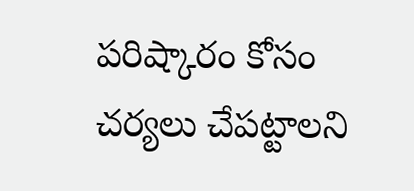పరిష్కారం కోసం చర్యలు చేపట్టాలని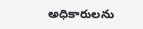అధికారులను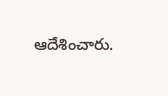ఆదేశించారు.